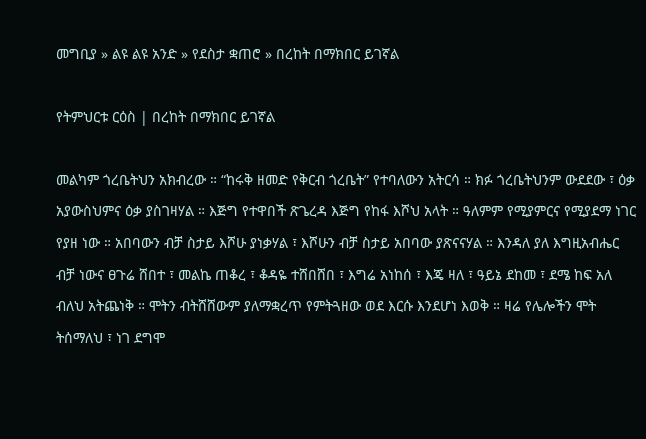መግቢያ » ልዩ ልዩ አንድ » የደስታ ቋጠሮ » በረከት በማክበር ይገኛል

የትምህርቱ ርዕስ | በረከት በማክበር ይገኛል

መልካም ጎረቤትህን አክብረው ። “ከሩቅ ዘመድ የቅርብ ጎረቤት” የተባለውን አትርሳ ። ክፉ ጎረቤትህንም ውደደው ፣ ዕቃ አያውስህምና ዕቃ ያስገዛሃል ። እጅግ የተዋበች ጽጌረዳ እጅግ የከፋ እሾህ አላት ። ዓለምም የሚያምርና የሚያደማ ነገር የያዘ ነው ። አበባውን ብቻ ስታይ እሾሁ ያነቃሃል ፣ እሾሁን ብቻ ስታይ አበባው ያጽናናሃል ። እንዳለ ያለ እግዚአብሔር ብቻ ነውና ፀጉሬ ሸበተ ፣ መልኬ ጠቆረ ፣ ቆዳዬ ተሸበሸበ ፣ እግሬ አነከሰ ፣ እጄ ዛለ ፣ ዓይኔ ደከመ ፣ ደሜ ከፍ አለ ብለህ አትጨነቅ ። ሞትን ብትሸሸውም ያለማቋረጥ የምትጓዘው ወደ እርሱ እንደሆነ እወቅ ። ዛሬ የሌሎችን ሞት ትሰማለህ ፣ ነገ ደግሞ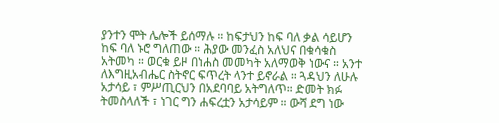ያንተን ሞት ሌሎች ይሰማሉ ። ከፍታህን ከፍ ባለ ቃል ሳይሆን ከፍ ባለ ኑሮ ግለጠው ። ሕያው መንፈስ አለህና በቁሳቁስ አትመካ ። ወርቁ ይዞ በነሐስ መመካት አለማወቅ ነውና ። አንተ ለእግዚአብሔር ስትኖር ፍጥረት ላንተ ይኖራል ። ጓዳህን ለሁሉ አታሳይ ፣ ምሥጢርህን በአደባባይ አትግለጥ። ድመት ክፉ ትመስላለች ፣ ነገር ግን ሐፍረቷን አታሳይም ። ውሻ ደግ ነው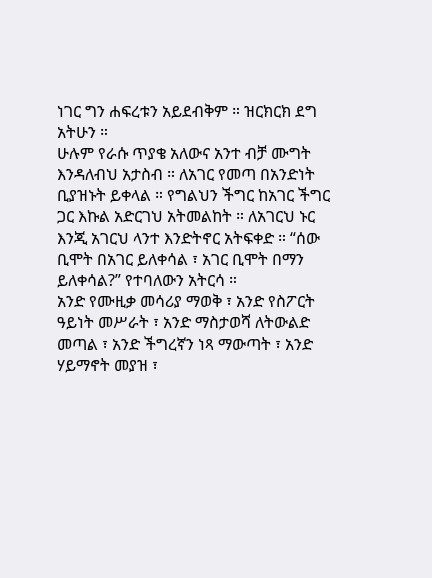ነገር ግን ሐፍረቱን አይደብቅም ። ዝርክርክ ደግ አትሁን ።
ሁሉም የራሱ ጥያቄ አለውና አንተ ብቻ ሙግት እንዳለብህ አታስብ ። ለአገር የመጣ በአንድነት ቢያዝኑት ይቀላል ። የግልህን ችግር ከአገር ችግር ጋር እኩል አድርገህ አትመልከት ። ለአገርህ ኑር እንጂ አገርህ ላንተ እንድትኖር አትፍቀድ ። “ሰው ቢሞት በአገር ይለቀሳል ፣ አገር ቢሞት በማን ይለቀሳል?” የተባለውን አትርሳ ።
አንድ የሙዚቃ መሳሪያ ማወቅ ፣ አንድ የስፖርት ዓይነት መሥራት ፣ አንድ ማስታወሻ ለትውልድ መጣል ፣ አንድ ችግረኛን ነጻ ማውጣት ፣ አንድ ሃይማኖት መያዝ ፣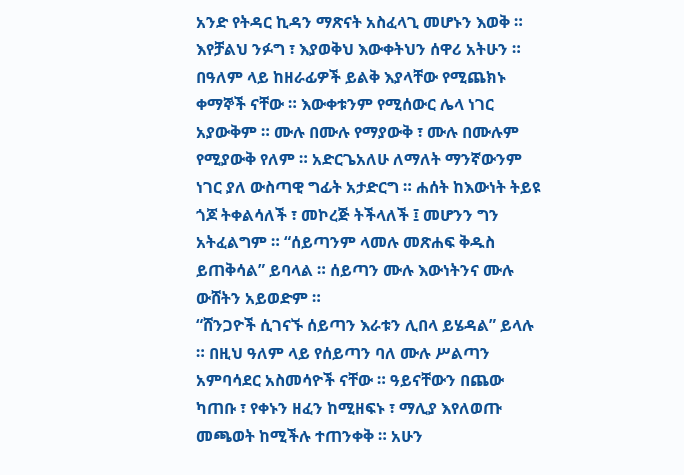አንድ የትዳር ኪዳን ማጽናት አስፈላጊ መሆኑን እወቅ ። እየቻልህ ንፉግ ፣ እያወቅህ እውቀትህን ሰዋሪ አትሁን ። በዓለም ላይ ከዘራፊዎች ይልቅ እያላቸው የሚጨክኑ ቀማኞች ናቸው ። እውቀቱንም የሚሰውር ሌላ ነገር አያውቅም ። ሙሉ በሙሉ የማያውቅ ፣ ሙሉ በሙሉም የሚያውቅ የለም ። አድርጌአለሁ ለማለት ማንኛውንም ነገር ያለ ውስጣዊ ግፊት አታድርግ ። ሐሰት ከእውነት ትይዩ ጎጆ ትቀልሳለች ፣ መኮረጅ ትችላለች ፤ መሆንን ግን አትፈልግም ። “ሰይጣንም ላመሉ መጽሐፍ ቅዱስ ይጠቅሳል” ይባላል ። ሰይጣን ሙሉ እውነትንና ሙሉ ውሸትን አይወድም ።
“ሸንጋዮች ሲገናኙ ሰይጣን እራቱን ሊበላ ይሄዳል” ይላሉ ። በዚህ ዓለም ላይ የሰይጣን ባለ ሙሉ ሥልጣን አምባሳደር አስመሳዮች ናቸው ። ዓይናቸውን በጨው ካጠቡ ፣ የቀኑን ዘፈን ከሚዘፍኑ ፣ ማሊያ እየለወጡ መጫወት ከሚችሉ ተጠንቀቅ ። አሁን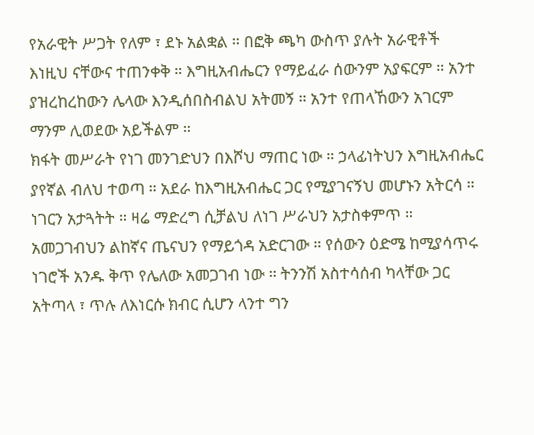የአራዊት ሥጋት የለም ፣ ደኑ አልቋል ። በፎቅ ጫካ ውስጥ ያሉት አራዊቶች እነዚህ ናቸውና ተጠንቀቅ ። እግዚአብሔርን የማይፈራ ሰውንም አያፍርም ። አንተ ያዝረከረከውን ሌላው እንዲሰበስብልህ አትመኝ ። አንተ የጠላኸውን አገርም ማንም ሊወደው አይችልም ።
ክፋት መሥራት የነገ መንገድህን በእሾህ ማጠር ነው ። ኃላፊነትህን እግዚአብሔር ያየኛል ብለህ ተወጣ ። አደራ ከእግዚአብሔር ጋር የሚያገናኝህ መሆኑን አትርሳ ። ነገርን አታጓትት ። ዛሬ ማድረግ ሲቻልህ ለነገ ሥራህን አታስቀምጥ ። አመጋገብህን ልከኛና ጤናህን የማይጎዳ አድርገው ። የሰውን ዕድሜ ከሚያሳጥሩ ነገሮች አንዱ ቅጥ የሌለው አመጋገብ ነው ። ትንንሽ አስተሳሰብ ካላቸው ጋር አትጣላ ፣ ጥሉ ለእነርሱ ክብር ሲሆን ላንተ ግን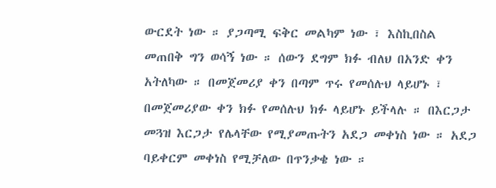ውርደት ነው ። ያጋጣሚ ፍቅር መልካም ነው ፣ እስኪበስል መጠበቅ ግን ወሳኝ ነው ። ሰውን ደግም ክፉ ብለህ በአንድ ቀን አትለካው ። በመጀመሪያ ቀን በጣም ጥሩ የመሰሉህ ላይሆኑ ፣ በመጀመሪያው ቀን ክፉ የመሰሉህ ክፉ ላይሆኑ ይችላሉ ። በእርጋታ መጓዝ እርጋታ የሌላቸው የሚያመጡትን አደጋ መቀነስ ነው ። አደጋ ባይቀርም መቀነስ የሚቻለው በጥንቃቄ ነው ።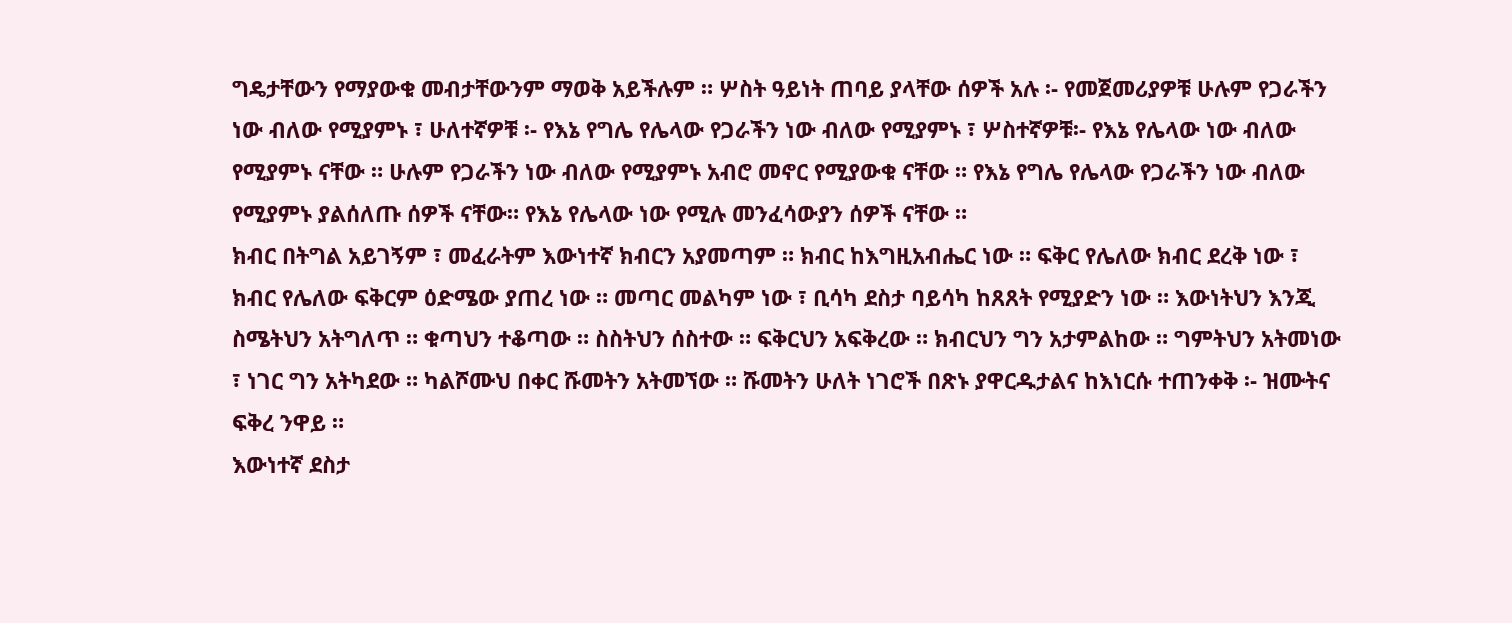ግዴታቸውን የማያውቁ መብታቸውንም ማወቅ አይችሉም ። ሦስት ዓይነት ጠባይ ያላቸው ሰዎች አሉ ፡- የመጀመሪያዎቹ ሁሉም የጋራችን ነው ብለው የሚያምኑ ፣ ሁለተኛዎቹ ፡- የእኔ የግሌ የሌላው የጋራችን ነው ብለው የሚያምኑ ፣ ሦስተኛዎቹ፡- የእኔ የሌላው ነው ብለው የሚያምኑ ናቸው ። ሁሉም የጋራችን ነው ብለው የሚያምኑ አብሮ መኖር የሚያውቁ ናቸው ። የእኔ የግሌ የሌላው የጋራችን ነው ብለው የሚያምኑ ያልሰለጡ ሰዎች ናቸው። የእኔ የሌላው ነው የሚሉ መንፈሳውያን ሰዎች ናቸው ።
ክብር በትግል አይገኝም ፣ መፈራትም እውነተኛ ክብርን አያመጣም ። ክብር ከእግዚአብሔር ነው ። ፍቅር የሌለው ክብር ደረቅ ነው ፣ ክብር የሌለው ፍቅርም ዕድሜው ያጠረ ነው ። መጣር መልካም ነው ፣ ቢሳካ ደስታ ባይሳካ ከጸጸት የሚያድን ነው ። እውነትህን እንጂ ስሜትህን አትግለጥ ። ቁጣህን ተቆጣው ። ስስትህን ሰስተው ። ፍቅርህን አፍቅረው ። ክብርህን ግን አታምልከው ። ግምትህን አትመነው ፣ ነገር ግን አትካደው ። ካልሾሙህ በቀር ሹመትን አትመኘው ። ሹመትን ሁለት ነገሮች በጽኑ ያዋርዱታልና ከእነርሱ ተጠንቀቅ ፡- ዝሙትና ፍቅረ ንዋይ ።
እውነተኛ ደስታ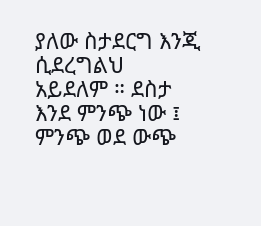ያለው ስታደርግ እንጂ ሲደረግልህ አይደለም ። ደስታ እንደ ምንጭ ነው ፤ ምንጭ ወደ ውጭ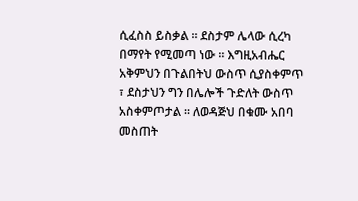ሲፈስስ ይስቃል ። ደስታም ሌላው ሲረካ በማየት የሚመጣ ነው ። እግዚአብሔር አቅምህን በጉልበትህ ውስጥ ሲያስቀምጥ ፣ ደስታህን ግን በሌሎች ጉድለት ውስጥ አስቀምጦታል ። ለወዳጅህ በቁሙ አበባ መስጠት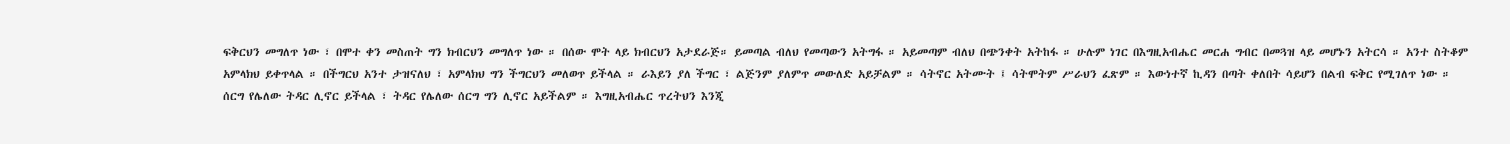ፍቅርህን መግለጥ ነው ፣ በሞተ ቀን መስጠት ግን ክብርህን መግለጥ ነው ። በሰው ሞት ላይ ክብርህን አታደራጅ። ይመጣል ብለህ የመጣውን አትግፋ ። አይመጣም ብለህ በጭንቀት አትከፋ ። ሁሉም ነገር በእግዚአብሔር መርሐ ግብር በመጓዝ ላይ መሆኑን አትርሳ ። አንተ ስትቆም አምላክህ ይቀጥላል ። በችግርህ አንተ ታዝናለህ ፣ አምላክህ ግን ችግርህን መለወጥ ይችላል ። ራእይን ያለ ችግር ፣ ልጅንም ያለምጥ መውለድ አይቻልም ። ሳትኖር አትሙት ፤ ሳትሞትም ሥራህን ፈጽም ። እውነተኛ ኪዳን በጣት ቀለበት ሳይሆን በልብ ፍቅር የሚገለጥ ነው ። ሰርግ የሌለው ትዳር ሊኖር ይችላል ፣ ትዳር የሌለው ሰርግ ግን ሊኖር አይችልም ። እግዚአብሔር ጥረትህን እንጂ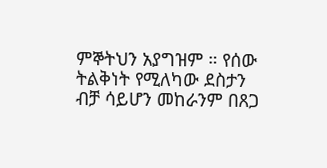ምኞትህን አያግዝም ። የሰው ትልቅነት የሚለካው ደስታን ብቻ ሳይሆን መከራንም በጸጋ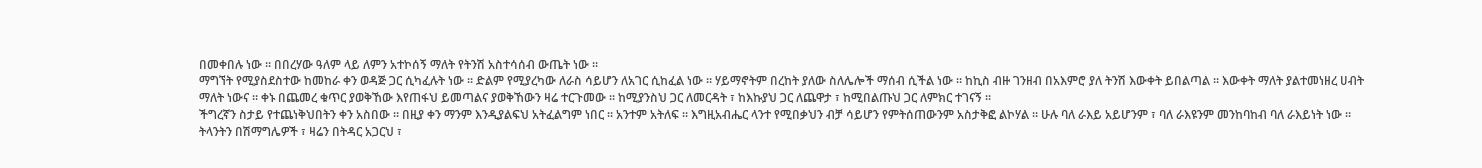በመቀበሉ ነው ። በበረሃው ዓለም ላይ ለምን አተኮሰኝ ማለት የትንሽ አስተሳሰብ ውጤት ነው ።
ማግኘት የሚያስደስተው ከመከራ ቀን ወዳጅ ጋር ሲካፈሉት ነው ። ድልም የሚያረካው ለራስ ሳይሆን ለአገር ሲከፈል ነው ። ሃይማኖትም በረከት ያለው ስለሌሎች ማሰብ ሲችል ነው ። ከኪስ ብዙ ገንዘብ በአእምሮ ያለ ትንሽ እውቀት ይበልጣል ። እውቀት ማለት ያልተመነዘረ ሀብት ማለት ነውና ። ቀኑ በጨመረ ቁጥር ያወቅኸው እየጠፋህ ይመጣልና ያወቅኸውን ዛሬ ተርጉመው ። ከሚያንስህ ጋር ለመርዳት ፣ ከእኩያህ ጋር ለጨዋታ ፣ ከሚበልጡህ ጋር ለምክር ተገናኝ ።
ችግረኛን ስታይ የተጨነቅህበትን ቀን አስበው ። በዚያ ቀን ማንም እንዲያልፍህ አትፈልግም ነበር ። አንተም አትለፍ ። እግዚአብሔር ላንተ የሚበቃህን ብቻ ሳይሆን የምትሰጠውንም አስታቅፎ ልኮሃል ። ሁሉ ባለ ራእይ አይሆንም ፣ ባለ ራእዩንም መንከባከብ ባለ ራእይነት ነው ። ትላንትን በሽማግሌዎች ፣ ዛሬን በትዳር አጋርህ ፣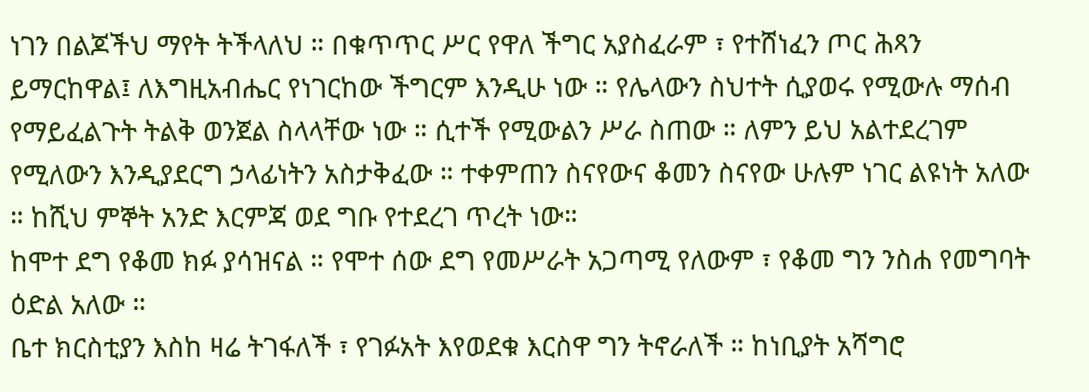ነገን በልጆችህ ማየት ትችላለህ ። በቁጥጥር ሥር የዋለ ችግር አያስፈራም ፣ የተሸነፈን ጦር ሕጻን ይማርከዋል፤ ለእግዚአብሔር የነገርከው ችግርም እንዲሁ ነው ። የሌላውን ስህተት ሲያወሩ የሚውሉ ማሰብ የማይፈልጉት ትልቅ ወንጀል ስላላቸው ነው ። ሲተች የሚውልን ሥራ ስጠው ። ለምን ይህ አልተደረገም የሚለውን እንዲያደርግ ኃላፊነትን አስታቅፈው ። ተቀምጠን ስናየውና ቆመን ስናየው ሁሉም ነገር ልዩነት አለው ። ከሺህ ምኞት አንድ እርምጃ ወደ ግቡ የተደረገ ጥረት ነው።
ከሞተ ደግ የቆመ ክፉ ያሳዝናል ። የሞተ ሰው ደግ የመሥራት አጋጣሚ የለውም ፣ የቆመ ግን ንስሐ የመግባት ዕድል አለው ።
ቤተ ክርስቲያን እስከ ዛሬ ትገፋለች ፣ የገፉአት እየወደቁ እርስዋ ግን ትኖራለች ። ከነቢያት አሻግሮ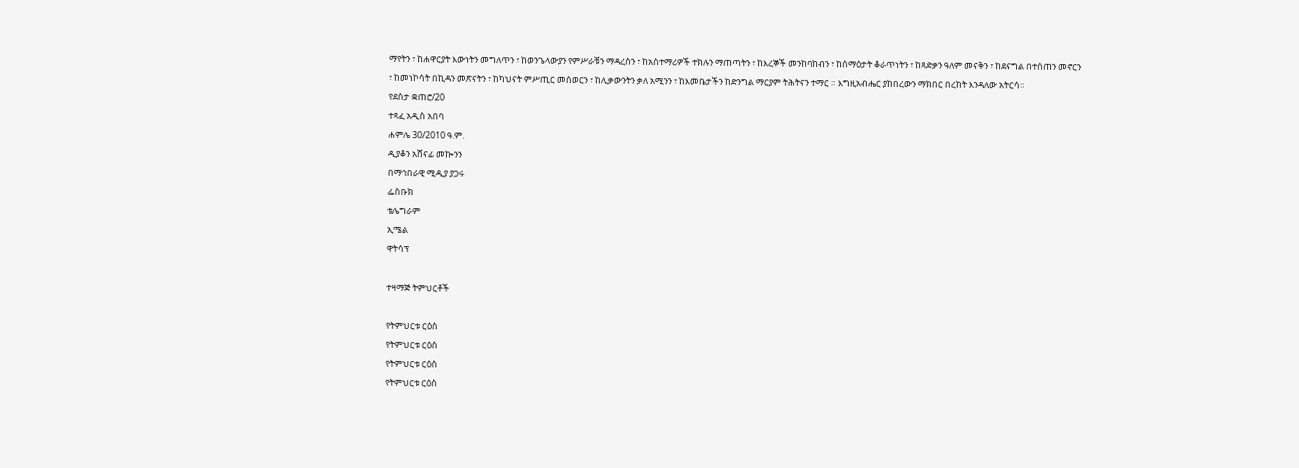ማየትን ፣ ከሐዋርያት እውነትን መግለጥን ፣ ከወንጌላውያን የምሥራቹን ማዳረስን ፣ ከአስተማሪዎች ተክሉን ማጠጣትን ፣ ከእረኞች መንከባከብን ፣ ከሰማዕታት ቆራጥነትን ፣ ከጻድቃን ዓለም መናቅን ፣ ከደናግል በተሰጠን መኖርን ፣ ከመነኮሳት በኪዳን መጽናትን ፣ ከካህናት ምሥጢር መሰወርን ፣ ከሊቃውንትን ቃለ አሚንን ፣ ከእመቤታችን ከድንግል ማርያም ትሕትናን ተማር ። እግዚአብሔር ያከበረውን ማክበር በረከት እንዳለው አትርሳ።
የደስታ ቋጠሮ/20
ተጻፈ አዲስ አበባ
ሐምሌ 30/2010 ዓ.ም.
ዲያቆን አሸናፊ መኰንን
በማኅበራዊ ሚዲያ ያጋሩ
ፌስቡክ
ቴሌግራም
ኢሜል
ዋትሳፕ

ተዛማጅ ትምህርቶች

የትምህርቱ ርዕስ
የትምህርቱ ርዕስ
የትምህርቱ ርዕስ
የትምህርቱ ርዕስ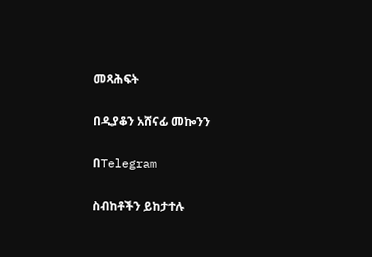መጻሕፍት

በዲያቆን አሸናፊ መኰንን

በTelegram

ስብከቶችን ይከታተሉ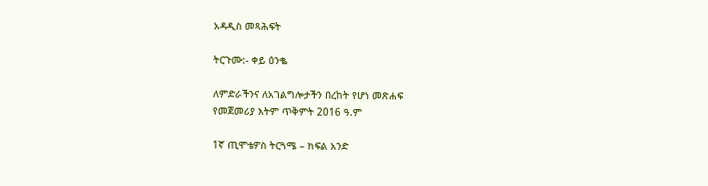አዳዲስ መጻሕፍት

ትርጉሙ:- ቀይ ዕንቈ

ለምድራችንና ለአገልግሎታችን በረከት የሆነ መጽሐፍ
የመጀመሪያ እትም ጥቅምት 2016 ዓ.ም

1ኛ ጢሞቴዎስ ትርጓሜ – ክፍል አንድ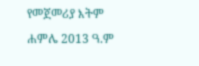የመጀመሪያ እትም ሐምሌ 2013 ዓ.ም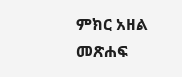ምክር አዘል መጽሐፍ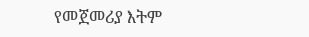የመጀመሪያ እትም